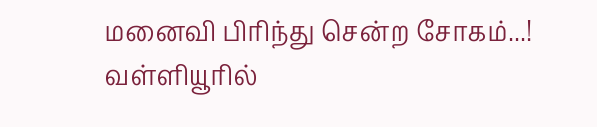மனைவி பிரிந்து சென்ற சோகம்...! வள்ளியூரில்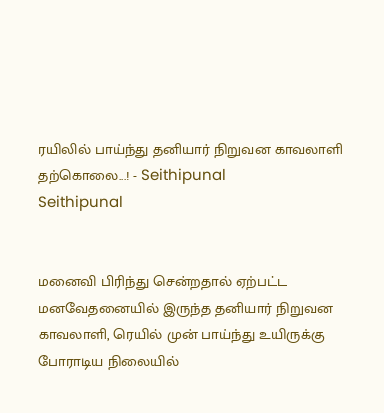ரயிலில் பாய்ந்து தனியார் நிறுவன காவலாளி தற்கொலை...! - Seithipunal
Seithipunal


மனைவி பிரிந்து சென்றதால் ஏற்பட்ட மனவேதனையில் இருந்த தனியார் நிறுவன காவலாளி, ரெயில் முன் பாய்ந்து உயிருக்கு போராடிய நிலையில்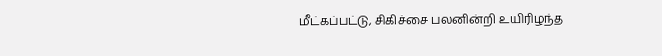மீட்கப்பட்டு, சிகிச்சை பலனின்றி உயிரிழந்த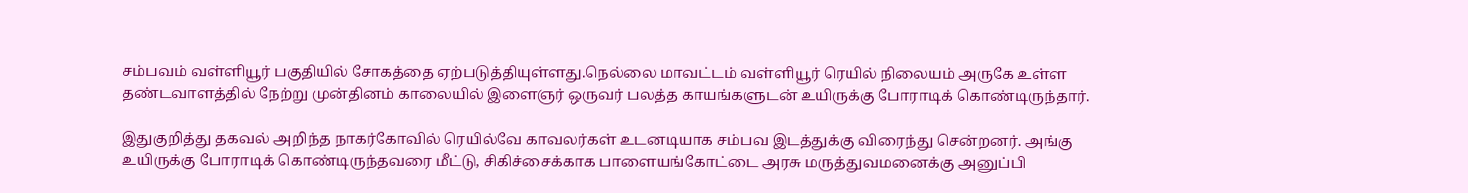சம்பவம் வள்ளியூர் பகுதியில் சோகத்தை ஏற்படுத்தியுள்ளது.நெல்லை மாவட்டம் வள்ளியூர் ரெயில் நிலையம் அருகே உள்ள தண்டவாளத்தில் நேற்று முன்தினம் காலையில் இளைஞர் ஒருவர் பலத்த காயங்களுடன் உயிருக்கு போராடிக் கொண்டிருந்தார்.

இதுகுறித்து தகவல் அறிந்த நாகர்கோவில் ரெயில்வே காவலர்கள் உடனடியாக சம்பவ இடத்துக்கு விரைந்து சென்றனர். அங்கு உயிருக்கு போராடிக் கொண்டிருந்தவரை மீட்டு, சிகிச்சைக்காக பாளையங்கோட்டை அரசு மருத்துவமனைக்கு அனுப்பி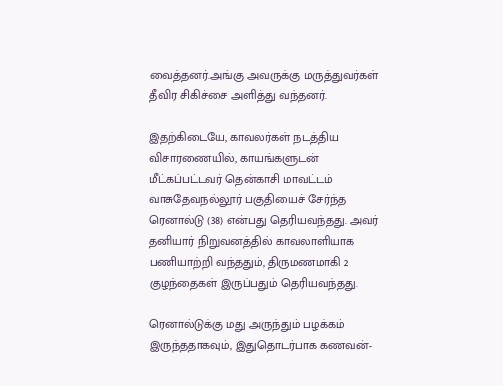வைத்தனர்.அங்கு அவருக்கு மருத்துவர்கள் தீவிர சிகிச்சை அளித்து வந்தனர்.

இதற்கிடையே, காவலர்கள் நடத்திய விசாரணையில், காயங்களுடன் மீட்கப்பட்டவர் தென்காசி மாவட்டம் வாசுதேவநல்லூர் பகுதியைச் சேர்ந்த ரெனால்டு (38) என்பது தெரியவந்தது. அவர் தனியார் நிறுவனத்தில் காவலாளியாக பணியாற்றி வந்ததும், திருமணமாகி 2 குழந்தைகள் இருப்பதும் தெரியவந்தது.

ரெனால்டுக்கு மது அருந்தும் பழக்கம் இருந்ததாகவும், இதுதொடர்பாக கணவன்-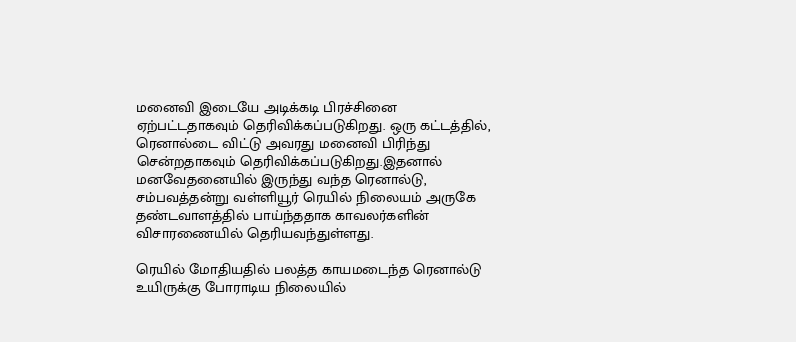மனைவி இடையே அடிக்கடி பிரச்சினை ஏற்பட்டதாகவும் தெரிவிக்கப்படுகிறது. ஒரு கட்டத்தில், ரெனால்டை விட்டு அவரது மனைவி பிரிந்து சென்றதாகவும் தெரிவிக்கப்படுகிறது.இதனால் மனவேதனையில் இருந்து வந்த ரெனால்டு, சம்பவத்தன்று வள்ளியூர் ரெயில் நிலையம் அருகே தண்டவாளத்தில் பாய்ந்ததாக காவலர்களின் விசாரணையில் தெரியவந்துள்ளது.

ரெயில் மோதியதில் பலத்த காயமடைந்த ரெனால்டு உயிருக்கு போராடிய நிலையில்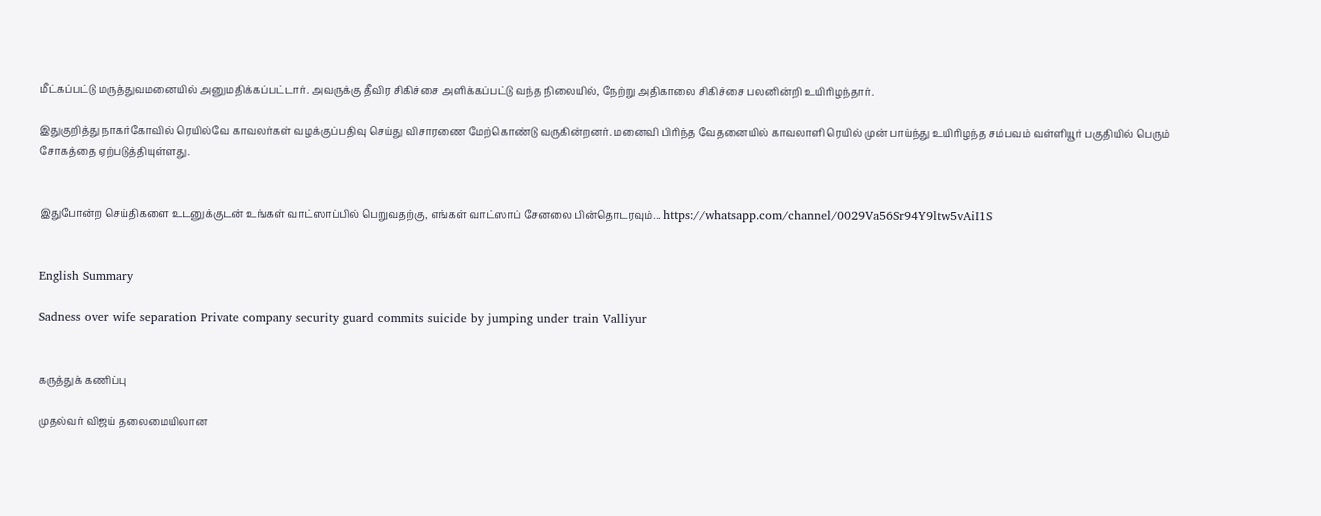மீட்கப்பட்டு மருத்துவமனையில் அனுமதிக்கப்பட்டார். அவருக்கு தீவிர சிகிச்சை அளிக்கப்பட்டு வந்த நிலையில், நேற்று அதிகாலை சிகிச்சை பலனின்றி உயிரிழந்தார்.

இதுகுறித்து நாகர்கோவில் ரெயில்வே காவலர்கள் வழக்குப்பதிவு செய்து விசாரணை மேற்கொண்டு வருகின்றனர். மனைவி பிரிந்த வேதனையில் காவலாளி ரெயில் முன் பாய்ந்து உயிரிழந்த சம்பவம் வள்ளியூர் பகுதியில் பெரும் சோகத்தை ஏற்படுத்தியுள்ளது.


இதுபோன்ற செய்திகளை உடனுக்குடன் உங்கள் வாட்ஸாப்பில் பெறுவதற்கு, எங்கள் வாட்ஸாப் சேனலை பின்தொடரவும்... https://whatsapp.com/channel/0029Va56Sr94Y9ltw5vAiI1S


English Summary

Sadness over wife separation Private company security guard commits suicide by jumping under train Valliyur


கருத்துக் கணிப்பு

முதல்வர் விஜய் தலைமையிலான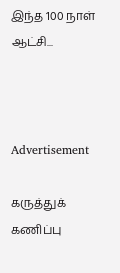இந்த 100 நாள் ஆட்சி...



Advertisement

கருத்துக் கணிப்பு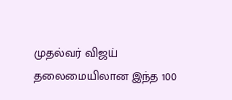முதல்வர் விஜய் தலைமையிலான இந்த 100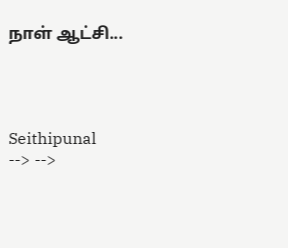நாள் ஆட்சி...




Seithipunal
--> -->